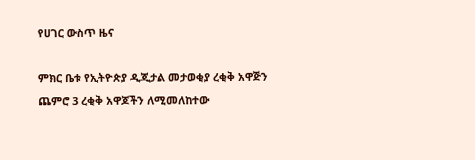የሀገር ውስጥ ዜና

ምክር ቤቱ የኢትዮጵያ ዲጂታል መታወቂያ ረቂቅ አዋጅን ጨምሮ 3 ረቂቅ አዋጆችን ለሚመለከተው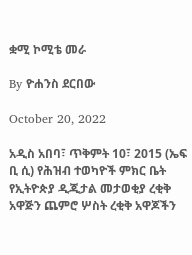ቋሚ ኮሚቴ መራ

By ዮሐንስ ደርበው

October 20, 2022

አዲስ አበባ፣ ጥቅምት 10፣ 2015 (ኤፍ ቢ ሲ) የሕዝብ ተወካዮች ምክር ቤት የኢትዮጵያ ዲጂታል መታወቂያ ረቂቅ አዋጅን ጨምሮ ሦስት ረቂቅ አዋጆችን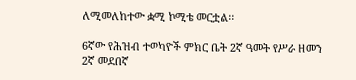ለሚመለከተው ቋሚ ኮሚቴ መርቷል፡፡

6ኛው የሕዝብ ተወካዮች ምክር ቤት 2ኛ ዓመት የሥራ ዘመን 2ኛ መደበኛ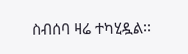ስብሰባ ዛሬ ተካሂዷል፡፡